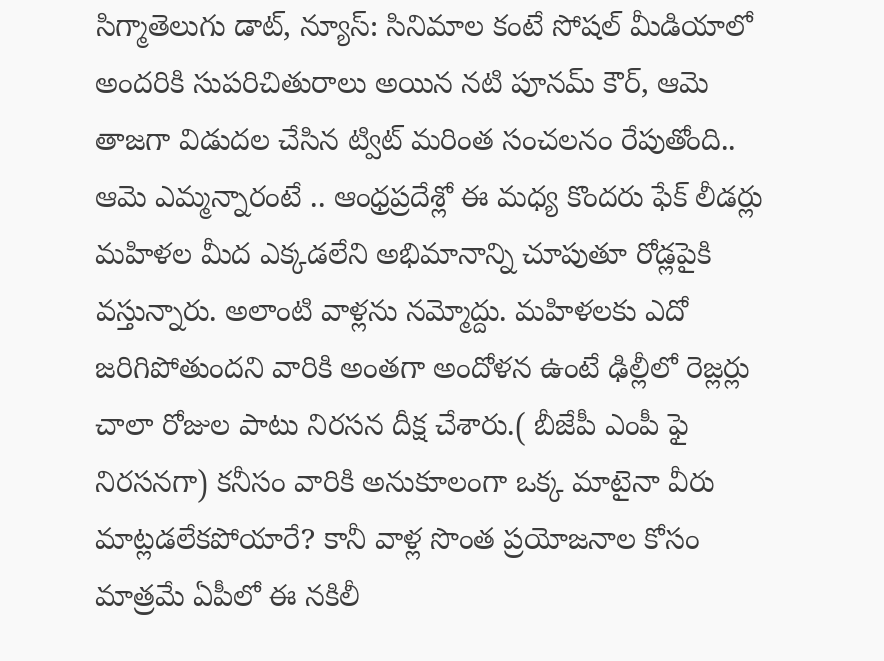సిగ్మాతెలుగు డాట్, న్యూస్: సినిమాల కంటే సోషల్ మీడియాలో అందరికి సుపరిచితురాలు అయిన నటి పూనమ్ కౌర్, ఆమె తాజగా విడుదల చేసిన ట్విట్ మరింత సంచలనం రేపుతోంది.. ఆమె ఎమ్మన్నారంటే .. ఆంధ్రప్రదేశ్లో ఈ మధ్య కొందరు ఫేక్ లీడర్లు మహిళల మీద ఎక్కడలేని అభిమానాన్ని చూపుతూ రోడ్లపైకి వస్తున్నారు. అలాంటి వాళ్లను నమ్మోద్దు. మహిళలకు ఎదో జరిగిపోతుందని వారికి అంతగా అందోళన ఉంటే ఢిల్లీలో రెజ్లర్లు చాలా రోజుల పాటు నిరసన దీక్ష చేశారు.( బీజేపీ ఎంపీ ఫై నిరసనగా) కనీసం వారికి అనుకూలంగా ఒక్క మాటైనా వీరు మాట్లడలేకపోయారే? కానీ వాళ్ల సొంత ప్రయోజనాల కోసం మాత్రమే ఏపీలో ఈ నకిలీ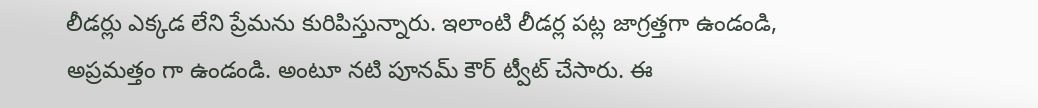లీడర్లు ఎక్కడ లేని ప్రేమను కురిపిస్తున్నారు. ఇలాంటి లీడర్ల పట్ల జాగ్రత్తగా ఉండండి, అప్రమత్తం గా ఉండండి. అంటూ నటి పూనమ్ కౌర్ ట్వీట్ చేసారు. ఈ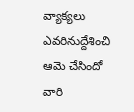వ్యాక్యలు ఎవరినుద్దేశించి ఆమె చేసిందో వారి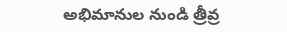అభిమానుల నుండి త్రీవ్ర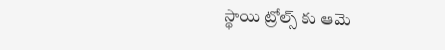స్థాయి ట్రోల్స్ కు ఆమె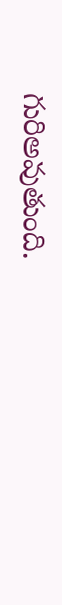గురిఅవుతుంది.